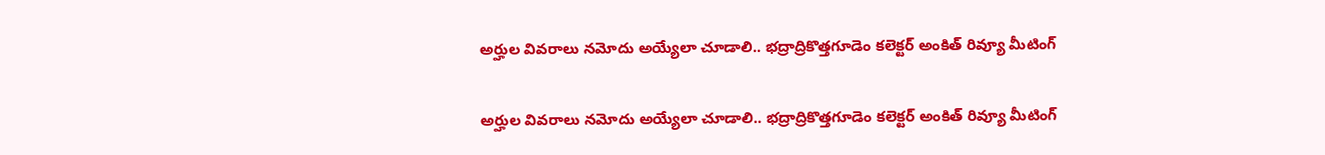అర్హుల వివరాలు నమోదు అయ్యేలా చూడాలి.. భద్రాద్రికొత్తగూడెం కలెక్టర్ అంకిత్ రివ్యూ మీటింగ్

అర్హుల వివరాలు నమోదు అయ్యేలా చూడాలి.. భద్రాద్రికొత్తగూడెం కలెక్టర్ అంకిత్ రివ్యూ మీటింగ్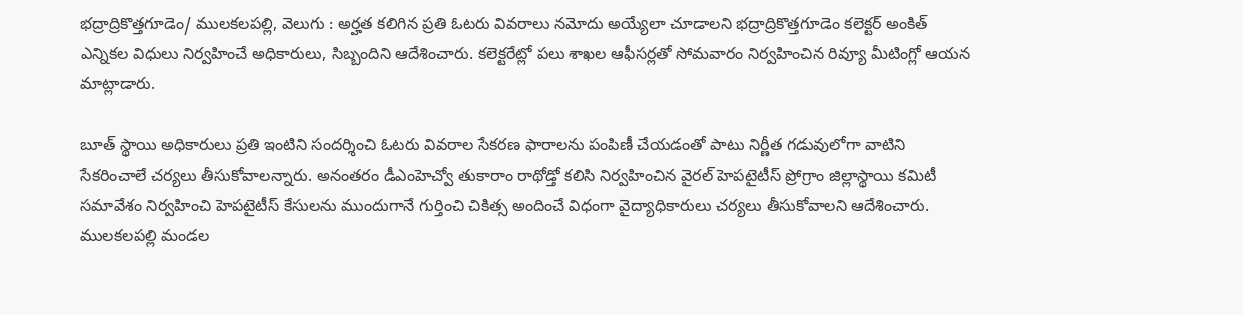భద్రాద్రికొత్తగూడెం/ ములకలపల్లి, వెలుగు : అర్హత కలిగిన ప్రతి ఓటరు వివరాలు నమోదు అయ్యేలా చూడాలని భద్రాద్రికొత్తగూడెం కలెక్టర్ అంకిత్ ఎన్నికల విధులు నిర్వహించే అధికారులు, సిబ్బందిని ఆదేశించారు. కలెక్టరేట్లో పలు శాఖల ఆఫీసర్లతో సోమవారం నిర్వహించిన రివ్యూ మీటింగ్లో ఆయన మాట్లాడారు.

బూత్ స్థాయి అధికారులు ప్రతి ఇంటిని సందర్శించి ఓటరు వివరాల సేకరణ ఫారాలను పంపిణీ చేయడంతో పాటు నిర్ణీత గడువులోగా వాటిని సేకరించాలే చర్యలు తీసుకోవాలన్నారు. అనంతరం డీఎంహెచ్వో తుకారాం రాథోడ్తో కలిసి నిర్వహించిన వైరల్ హెపటైటీస్ ప్రోగ్రాం జిల్లాస్థాయి కమిటీ సమావేశం నిర్వహించి హెపటైటీస్ కేసులను ముందుగానే గుర్తించి చికిత్స అందించే విధంగా వైద్యాధికారులు చర్యలు తీసుకోవాలని ఆదేశించారు. ములకలపల్లి మండల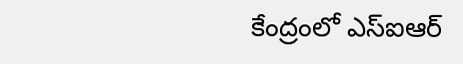కేంద్రంలో ఎస్ఐఆర్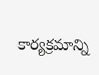కార్యక్రమాన్ని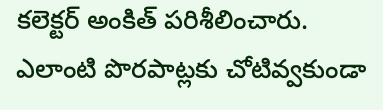కలెక్టర్ అంకిత్ పరిశీలించారు. ఎలాంటి పొరపాట్లకు చోటివ్వకుండా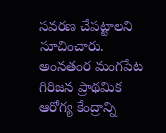సవరణ చేపట్టాలని సూచించారు. అంనతంర మంగపేట గిరిజన ప్రాథమిక ఆరోగ్య కేంద్రాన్ని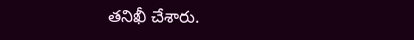తనిఖీ చేశారు.